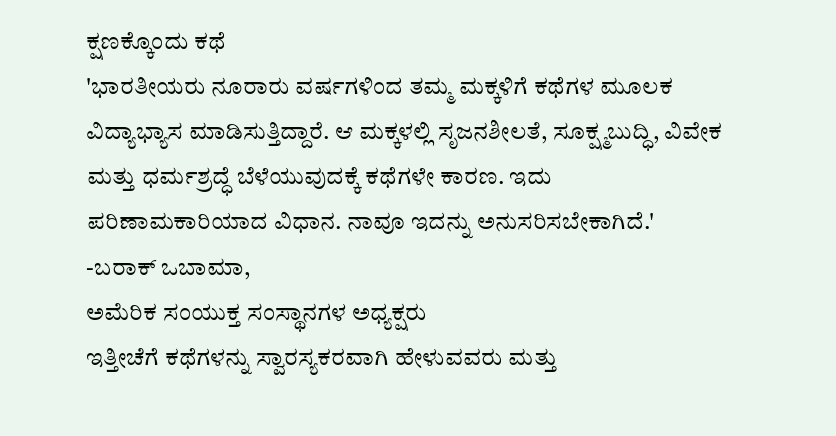ಕ್ಷಣಕ್ಕೊಂದು ಕಥೆ
'ಭಾರತೀಯರು ನೂರಾರು ವರ್ಷಗಳಿಂದ ತಮ್ಮ ಮಕ್ಕಳಿಗೆ ಕಥೆಗಳ ಮೂಲಕ ವಿದ್ಯಾಭ್ಯಾಸ ಮಾಡಿಸುತ್ತಿದ್ದಾರೆ. ಆ ಮಕ್ಕಳಲ್ಲಿ ಸೃಜನಶೀಲತೆ, ಸೂಕ್ಷ್ಮಬುದ್ಧಿ, ವಿವೇಕ ಮತ್ತು ಧರ್ಮಶ್ರದ್ಧೆ ಬೆಳೆಯುವುದಕ್ಕೆ ಕಥೆಗಳೇ ಕಾರಣ. ಇದು ಪರಿಣಾಮಕಾರಿಯಾದ ವಿಧಾನ. ನಾವೂ ಇದನ್ನು ಅನುಸರಿಸಬೇಕಾಗಿದೆ.'
-ಬರಾಕ್ ಒಬಾಮಾ,
ಅಮೆರಿಕ ಸಂಯುಕ್ತ ಸಂಸ್ಥಾನಗಳ ಅಧ್ಯಕ್ಷರು
ಇತ್ತೀಚೆಗೆ ಕಥೆಗಳನ್ನು ಸ್ವಾರಸ್ಯಕರವಾಗಿ ಹೇಳುವವರು ಮತ್ತು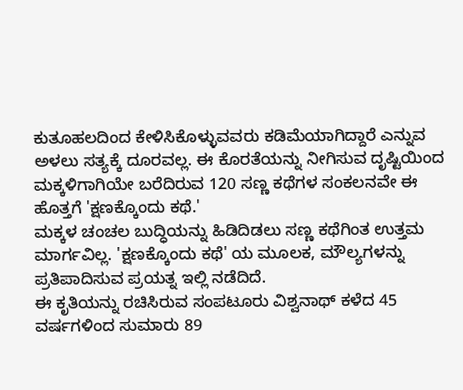ಕುತೂಹಲದಿಂದ ಕೇಳಿಸಿಕೊಳ್ಳುವವರು ಕಡಿಮೆಯಾಗಿದ್ದಾರೆ ಎನ್ನುವ ಅಳಲು ಸತ್ಯಕ್ಕೆ ದೂರವಲ್ಲ. ಈ ಕೊರತೆಯನ್ನು ನೀಗಿಸುವ ದೃಷ್ಟಿಯಿಂದ ಮಕ್ಕಳಿಗಾಗಿಯೇ ಬರೆದಿರುವ 120 ಸಣ್ಣ ಕಥೆಗಳ ಸಂಕಲನವೇ ಈ ಹೊತ್ತಗೆ 'ಕ್ಷಣಕ್ಕೊಂದು ಕಥೆ.'
ಮಕ್ಕಳ ಚಂಚಲ ಬುದ್ಧಿಯನ್ನು ಹಿಡಿದಿಡಲು ಸಣ್ಣ ಕಥೆಗಿಂತ ಉತ್ತಮ ಮಾರ್ಗವಿಲ್ಲ. 'ಕ್ಷಣಕ್ಕೊಂದು ಕಥೆ' ಯ ಮೂಲಕ, ಮೌಲ್ಯಗಳನ್ನು ಪ್ರತಿಪಾದಿಸುವ ಪ್ರಯತ್ನ ಇಲ್ಲಿ ನಡೆದಿದೆ.
ಈ ಕೃತಿಯನ್ನು ರಚಿಸಿರುವ ಸಂಪಟೂರು ವಿಶ್ವನಾಥ್ ಕಳೆದ 45 ವರ್ಷಗಳಿಂದ ಸುಮಾರು 89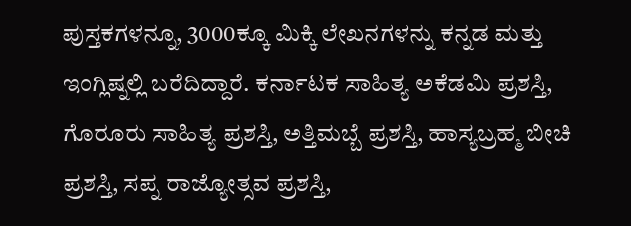ಪುಸ್ತಕಗಳನ್ನೂ, 3000ಕ್ಕೂ ಮಿಕ್ಕಿ ಲೇಖನಗಳನ್ನು ಕನ್ನಡ ಮತ್ತು ಇಂಗ್ಲಿಷ್ನಲ್ಲಿ ಬರೆದಿದ್ದಾರೆ. ಕರ್ನಾಟಕ ಸಾಹಿತ್ಯ ಅಕೆಡಮಿ ಪ್ರಶಸ್ತಿ, ಗೊರೂರು ಸಾಹಿತ್ಯ ಪ್ರಶಸ್ತಿ, ಅತ್ತಿಮಬ್ಬೆ ಪ್ರಶಸ್ತಿ, ಹಾಸ್ಯಬ್ರಹ್ಮ ಬೀಚಿ ಪ್ರಶಸ್ತಿ, ಸಪ್ನ ರಾಜ್ಯೋತ್ಸವ ಪ್ರಶಸ್ತಿ,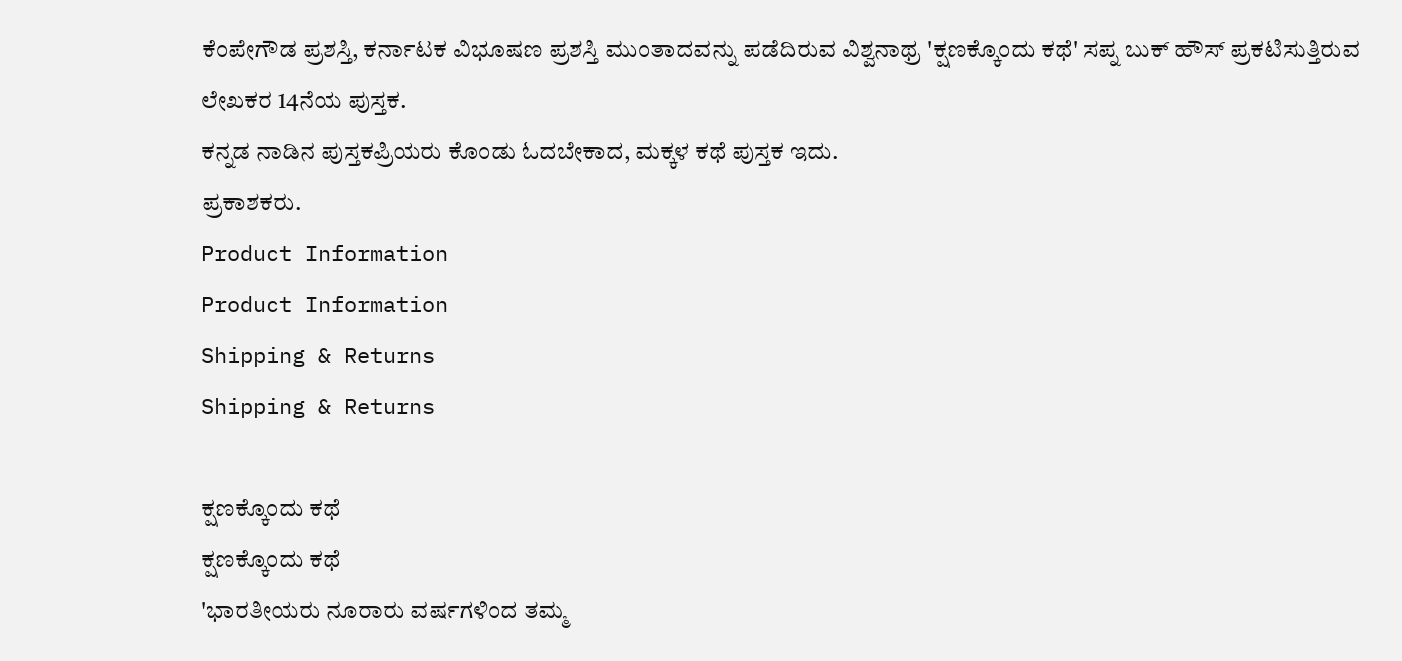ಕೆಂಪೇಗೌಡ ಪ್ರಶಸ್ತಿ, ಕರ್ನಾಟಕ ವಿಭೂಷಣ ಪ್ರಶಸ್ತಿ ಮುಂತಾದವನ್ನು ಪಡೆದಿರುವ ವಿಶ್ವನಾಥ್ರ 'ಕ್ಷಣಕ್ಕೊಂದು ಕಥೆ' ಸಪ್ನ ಬುಕ್ ಹೌಸ್ ಪ್ರಕಟಿಸುತ್ತಿರುವ ಲೇಖಕರ 14ನೆಯ ಪುಸ್ತಕ.
ಕನ್ನಡ ನಾಡಿನ ಪುಸ್ತಕಪ್ರಿಯರು ಕೊಂಡು ಓದಬೇಕಾದ, ಮಕ್ಕಳ ಕಥೆ ಪುಸ್ತಕ ಇದು.
ಪ್ರಕಾಶಕರು.
Product Information
Product Information
Shipping & Returns
Shipping & Returns

ಕ್ಷಣಕ್ಕೊಂದು ಕಥೆ
ಕ್ಷಣಕ್ಕೊಂದು ಕಥೆ
'ಭಾರತೀಯರು ನೂರಾರು ವರ್ಷಗಳಿಂದ ತಮ್ಮ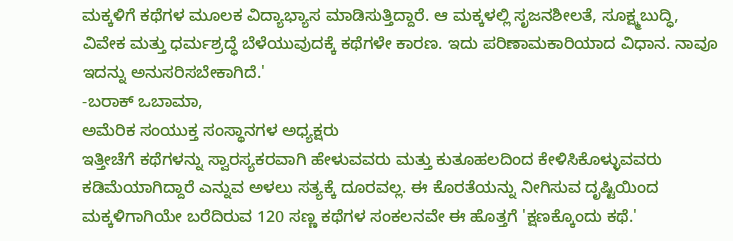ಮಕ್ಕಳಿಗೆ ಕಥೆಗಳ ಮೂಲಕ ವಿದ್ಯಾಭ್ಯಾಸ ಮಾಡಿಸುತ್ತಿದ್ದಾರೆ. ಆ ಮಕ್ಕಳಲ್ಲಿ ಸೃಜನಶೀಲತೆ, ಸೂಕ್ಷ್ಮಬುದ್ಧಿ, ವಿವೇಕ ಮತ್ತು ಧರ್ಮಶ್ರದ್ಧೆ ಬೆಳೆಯುವುದಕ್ಕೆ ಕಥೆಗಳೇ ಕಾರಣ. ಇದು ಪರಿಣಾಮಕಾರಿಯಾದ ವಿಧಾನ. ನಾವೂ ಇದನ್ನು ಅನುಸರಿಸಬೇಕಾಗಿದೆ.'
-ಬರಾಕ್ ಒಬಾಮಾ,
ಅಮೆರಿಕ ಸಂಯುಕ್ತ ಸಂಸ್ಥಾನಗಳ ಅಧ್ಯಕ್ಷರು
ಇತ್ತೀಚೆಗೆ ಕಥೆಗಳನ್ನು ಸ್ವಾರಸ್ಯಕರವಾಗಿ ಹೇಳುವವರು ಮತ್ತು ಕುತೂಹಲದಿಂದ ಕೇಳಿಸಿಕೊಳ್ಳುವವರು ಕಡಿಮೆಯಾಗಿದ್ದಾರೆ ಎನ್ನುವ ಅಳಲು ಸತ್ಯಕ್ಕೆ ದೂರವಲ್ಲ. ಈ ಕೊರತೆಯನ್ನು ನೀಗಿಸುವ ದೃಷ್ಟಿಯಿಂದ ಮಕ್ಕಳಿಗಾಗಿಯೇ ಬರೆದಿರುವ 120 ಸಣ್ಣ ಕಥೆಗಳ ಸಂಕಲನವೇ ಈ ಹೊತ್ತಗೆ 'ಕ್ಷಣಕ್ಕೊಂದು ಕಥೆ.'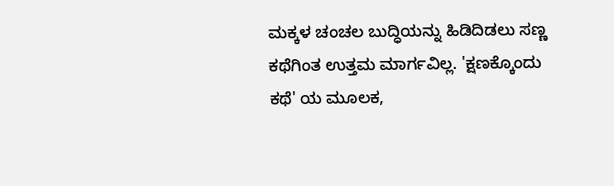ಮಕ್ಕಳ ಚಂಚಲ ಬುದ್ಧಿಯನ್ನು ಹಿಡಿದಿಡಲು ಸಣ್ಣ ಕಥೆಗಿಂತ ಉತ್ತಮ ಮಾರ್ಗವಿಲ್ಲ. 'ಕ್ಷಣಕ್ಕೊಂದು ಕಥೆ' ಯ ಮೂಲಕ,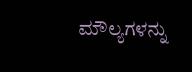ಮೌಲ್ಯಗಳನ್ನು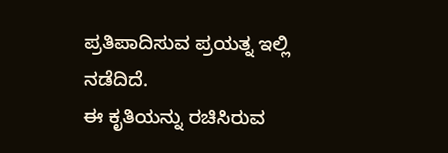ಪ್ರತಿಪಾದಿಸುವ ಪ್ರಯತ್ನ ಇಲ್ಲಿ ನಡೆದಿದೆ.
ಈ ಕೃತಿಯನ್ನು ರಚಿಸಿರುವ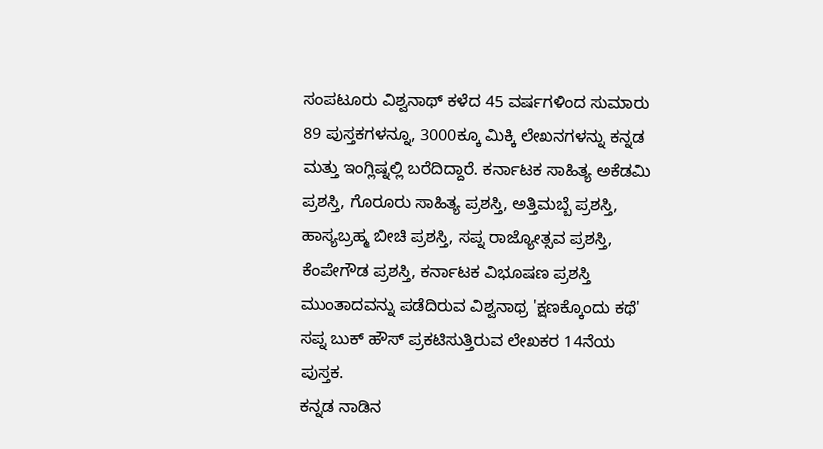ಸಂಪಟೂರು ವಿಶ್ವನಾಥ್ ಕಳೆದ 45 ವರ್ಷಗಳಿಂದ ಸುಮಾರು 89 ಪುಸ್ತಕಗಳನ್ನೂ, 3000ಕ್ಕೂ ಮಿಕ್ಕಿ ಲೇಖನಗಳನ್ನು ಕನ್ನಡ ಮತ್ತು ಇಂಗ್ಲಿಷ್ನಲ್ಲಿ ಬರೆದಿದ್ದಾರೆ. ಕರ್ನಾಟಕ ಸಾಹಿತ್ಯ ಅಕೆಡಮಿ ಪ್ರಶಸ್ತಿ, ಗೊರೂರು ಸಾಹಿತ್ಯ ಪ್ರಶಸ್ತಿ, ಅತ್ತಿಮಬ್ಬೆ ಪ್ರಶಸ್ತಿ, ಹಾಸ್ಯಬ್ರಹ್ಮ ಬೀಚಿ ಪ್ರಶಸ್ತಿ, ಸಪ್ನ ರಾಜ್ಯೋತ್ಸವ ಪ್ರಶಸ್ತಿ, ಕೆಂಪೇಗೌಡ ಪ್ರಶಸ್ತಿ, ಕರ್ನಾಟಕ ವಿಭೂಷಣ ಪ್ರಶಸ್ತಿ ಮುಂತಾದವನ್ನು ಪಡೆದಿರುವ ವಿಶ್ವನಾಥ್ರ 'ಕ್ಷಣಕ್ಕೊಂದು ಕಥೆ' ಸಪ್ನ ಬುಕ್ ಹೌಸ್ ಪ್ರಕಟಿಸುತ್ತಿರುವ ಲೇಖಕರ 14ನೆಯ ಪುಸ್ತಕ.
ಕನ್ನಡ ನಾಡಿನ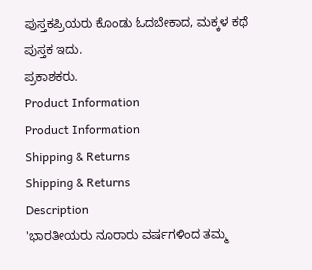ಪುಸ್ತಕಪ್ರಿಯರು ಕೊಂಡು ಓದಬೇಕಾದ, ಮಕ್ಕಳ ಕಥೆ ಪುಸ್ತಕ ಇದು.
ಪ್ರಕಾಶಕರು.
Product Information
Product Information
Shipping & Returns
Shipping & Returns
Description
'ಭಾರತೀಯರು ನೂರಾರು ವರ್ಷಗಳಿಂದ ತಮ್ಮ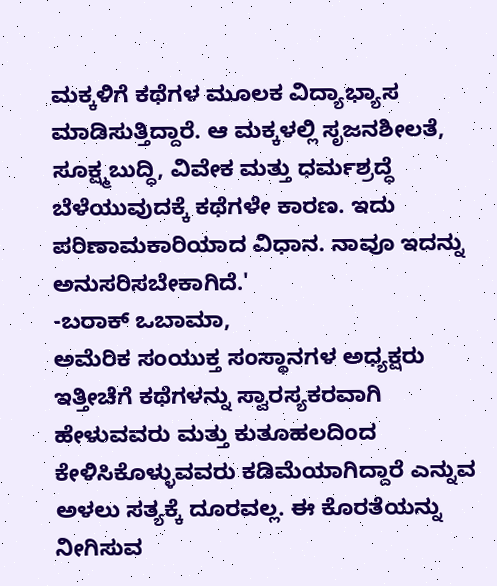ಮಕ್ಕಳಿಗೆ ಕಥೆಗಳ ಮೂಲಕ ವಿದ್ಯಾಭ್ಯಾಸ ಮಾಡಿಸುತ್ತಿದ್ದಾರೆ. ಆ ಮಕ್ಕಳಲ್ಲಿ ಸೃಜನಶೀಲತೆ, ಸೂಕ್ಷ್ಮಬುದ್ಧಿ, ವಿವೇಕ ಮತ್ತು ಧರ್ಮಶ್ರದ್ಧೆ ಬೆಳೆಯುವುದಕ್ಕೆ ಕಥೆಗಳೇ ಕಾರಣ. ಇದು ಪರಿಣಾಮಕಾರಿಯಾದ ವಿಧಾನ. ನಾವೂ ಇದನ್ನು ಅನುಸರಿಸಬೇಕಾಗಿದೆ.'
-ಬರಾಕ್ ಒಬಾಮಾ,
ಅಮೆರಿಕ ಸಂಯುಕ್ತ ಸಂಸ್ಥಾನಗಳ ಅಧ್ಯಕ್ಷರು
ಇತ್ತೀಚೆಗೆ ಕಥೆಗಳನ್ನು ಸ್ವಾರಸ್ಯಕರವಾಗಿ ಹೇಳುವವರು ಮತ್ತು ಕುತೂಹಲದಿಂದ ಕೇಳಿಸಿಕೊಳ್ಳುವವರು ಕಡಿಮೆಯಾಗಿದ್ದಾರೆ ಎನ್ನುವ ಅಳಲು ಸತ್ಯಕ್ಕೆ ದೂರವಲ್ಲ. ಈ ಕೊರತೆಯನ್ನು ನೀಗಿಸುವ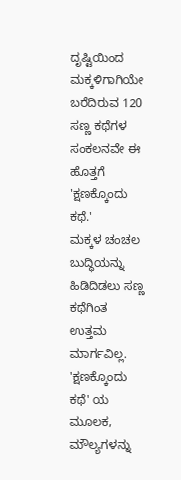ದೃಷ್ಟಿಯಿಂದ ಮಕ್ಕಳಿಗಾಗಿಯೇ ಬರೆದಿರುವ 120 ಸಣ್ಣ ಕಥೆಗಳ ಸಂಕಲನವೇ ಈ ಹೊತ್ತಗೆ 'ಕ್ಷಣಕ್ಕೊಂದು ಕಥೆ.'
ಮಕ್ಕಳ ಚಂಚಲ ಬುದ್ಧಿಯನ್ನು ಹಿಡಿದಿಡಲು ಸಣ್ಣ ಕಥೆಗಿಂತ ಉತ್ತಮ ಮಾರ್ಗವಿಲ್ಲ. 'ಕ್ಷಣಕ್ಕೊಂದು ಕಥೆ' ಯ ಮೂಲಕ, ಮೌಲ್ಯಗಳನ್ನು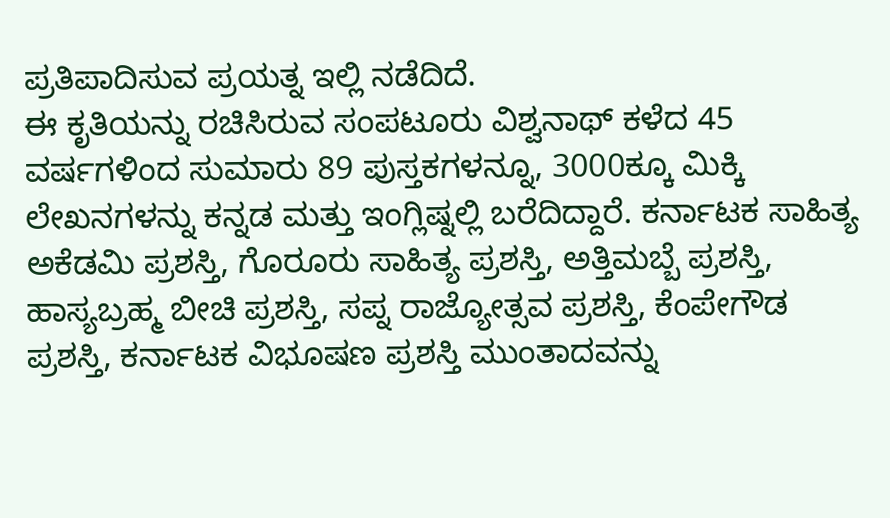ಪ್ರತಿಪಾದಿಸುವ ಪ್ರಯತ್ನ ಇಲ್ಲಿ ನಡೆದಿದೆ.
ಈ ಕೃತಿಯನ್ನು ರಚಿಸಿರುವ ಸಂಪಟೂರು ವಿಶ್ವನಾಥ್ ಕಳೆದ 45 ವರ್ಷಗಳಿಂದ ಸುಮಾರು 89 ಪುಸ್ತಕಗಳನ್ನೂ, 3000ಕ್ಕೂ ಮಿಕ್ಕಿ ಲೇಖನಗಳನ್ನು ಕನ್ನಡ ಮತ್ತು ಇಂಗ್ಲಿಷ್ನಲ್ಲಿ ಬರೆದಿದ್ದಾರೆ. ಕರ್ನಾಟಕ ಸಾಹಿತ್ಯ ಅಕೆಡಮಿ ಪ್ರಶಸ್ತಿ, ಗೊರೂರು ಸಾಹಿತ್ಯ ಪ್ರಶಸ್ತಿ, ಅತ್ತಿಮಬ್ಬೆ ಪ್ರಶಸ್ತಿ, ಹಾಸ್ಯಬ್ರಹ್ಮ ಬೀಚಿ ಪ್ರಶಸ್ತಿ, ಸಪ್ನ ರಾಜ್ಯೋತ್ಸವ ಪ್ರಶಸ್ತಿ, ಕೆಂಪೇಗೌಡ ಪ್ರಶಸ್ತಿ, ಕರ್ನಾಟಕ ವಿಭೂಷಣ ಪ್ರಶಸ್ತಿ ಮುಂತಾದವನ್ನು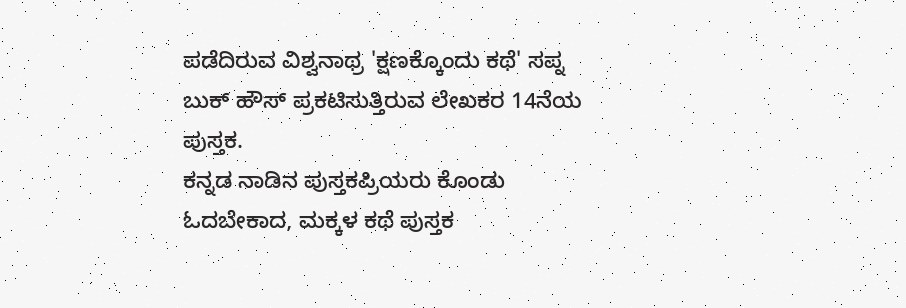ಪಡೆದಿರುವ ವಿಶ್ವನಾಥ್ರ 'ಕ್ಷಣಕ್ಕೊಂದು ಕಥೆ' ಸಪ್ನ ಬುಕ್ ಹೌಸ್ ಪ್ರಕಟಿಸುತ್ತಿರುವ ಲೇಖಕರ 14ನೆಯ ಪುಸ್ತಕ.
ಕನ್ನಡ ನಾಡಿನ ಪುಸ್ತಕಪ್ರಿಯರು ಕೊಂಡು ಓದಬೇಕಾದ, ಮಕ್ಕಳ ಕಥೆ ಪುಸ್ತಕ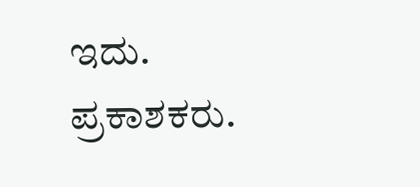ಇದು.
ಪ್ರಕಾಶಕರು.